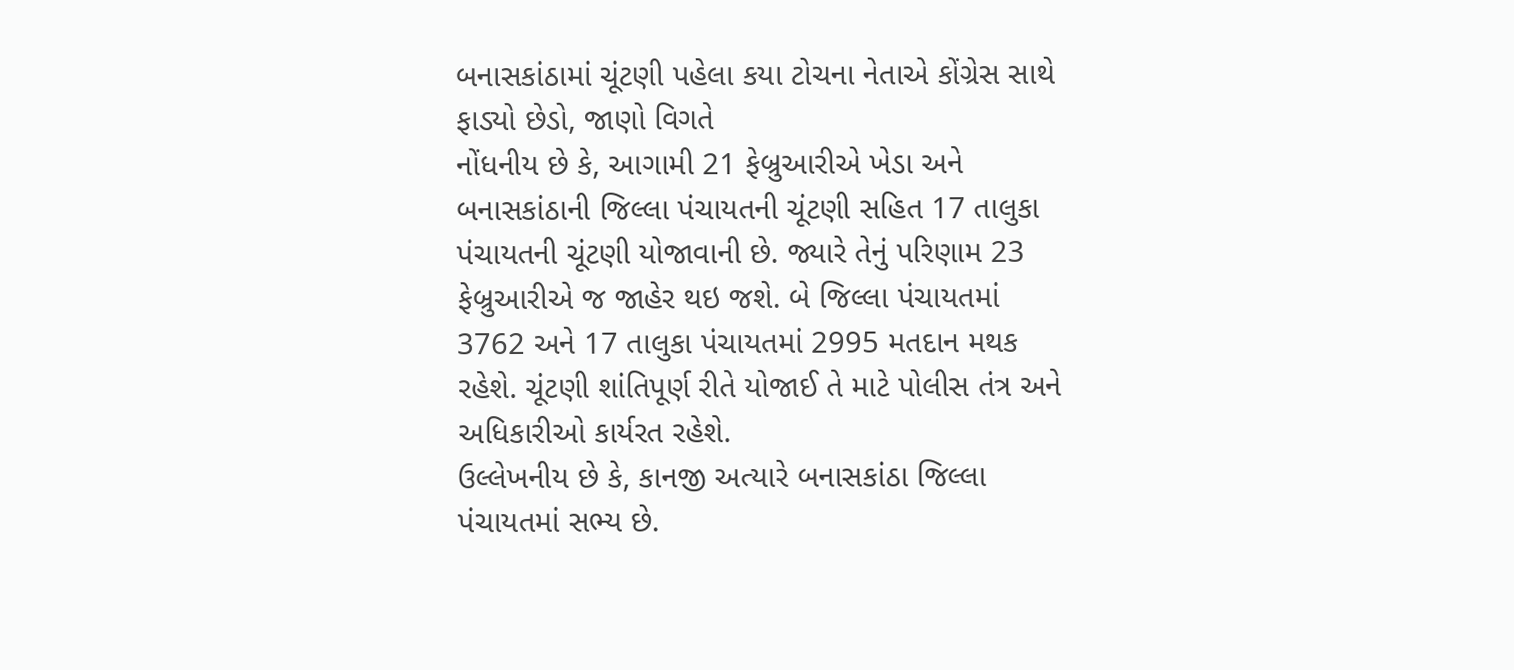બનાસકાંઠામાં ચૂંટણી પહેલા કયા ટોચના નેતાએ કોંગ્રેસ સાથે ફાડ્યો છેડો, જાણો વિગતે
નોંધનીય છે કે, આગામી 21 ફેબ્રુઆરીએ ખેડા અને બનાસકાંઠાની જિલ્લા પંચાયતની ચૂંટણી સહિત 17 તાલુકા પંચાયતની ચૂંટણી યોજાવાની છે. જ્યારે તેનું પરિણામ 23 ફેબ્રુઆરીએ જ જાહેર થઇ જશે. બે જિલ્લા પંચાયતમાં 3762 અને 17 તાલુકા પંચાયતમાં 2995 મતદાન મથક રહેશે. ચૂંટણી શાંતિપૂર્ણ રીતે યોજાઈ તે માટે પોલીસ તંત્ર અને અધિકારીઓ કાર્યરત રહેશે.
ઉલ્લેખનીય છે કે, કાનજી અત્યારે બનાસકાંઠા જિલ્લા પંચાયતમાં સભ્ય છે.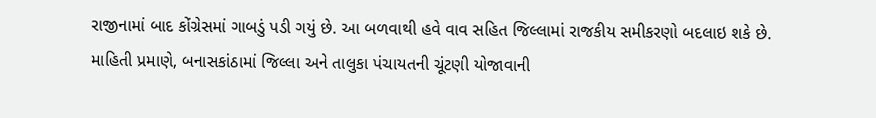રાજીનામાં બાદ કોંગ્રેસમાં ગાબડું પડી ગયું છે. આ બળવાથી હવે વાવ સહિત જિલ્લામાં રાજકીય સમીકરણો બદલાઇ શકે છે.
માહિતી પ્રમાણે, બનાસકાંઠામાં જિલ્લા અને તાલુકા પંચાયતની ચૂંટણી યોજાવાની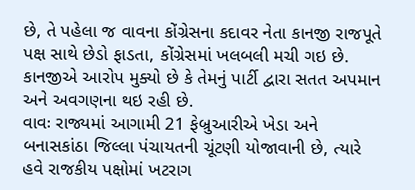છે, તે પહેલા જ વાવના કોંગ્રેસના કદાવર નેતા કાનજી રાજપૂતે પક્ષ સાથે છેડો ફાડતા, કોંગ્રેસમાં ખલબલી મચી ગઇ છે. કાનજીએ આરોપ મુક્યો છે કે તેમનું પાર્ટી દ્વારા સતત અપમાન અને અવગણના થઇ રહી છે.
વાવઃ રાજ્યમાં આગામી 21 ફેબ્રુઆરીએ ખેડા અને બનાસકાંઠા જિલ્લા પંચાયતની ચૂંટણી યોજાવાની છે, ત્યારે હવે રાજકીય પક્ષોમાં ખટરાગ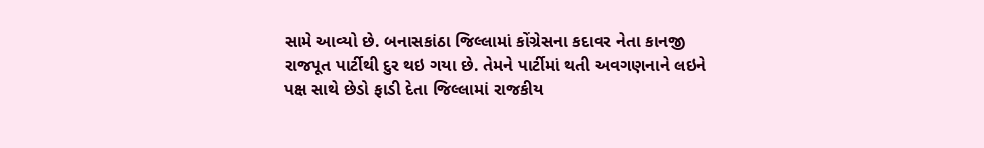સામે આવ્યો છે. બનાસકાંઠા જિલ્લામાં કોંગ્રેસના કદાવર નેતા કાનજી રાજપૂત પાર્ટીથી દુર થઇ ગયા છે. તેમને પાર્ટીમાં થતી અવગણનાને લઇને પક્ષ સાથે છેડો ફાડી દેતા જિલ્લામાં રાજકીય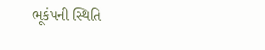ભૂકંપની સ્થિતિ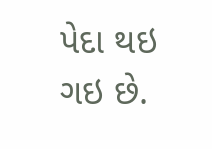પેદા થઇ ગઇ છે.